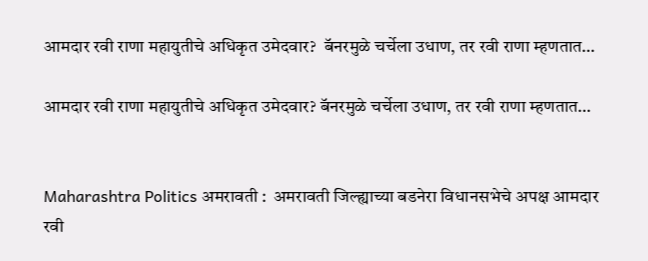आमदार रवी राणा महायुतीचे अधिकृत उमेदवार?  बॅनरमुळे चर्चेला उधाण, तर रवी राणा म्हणतात…

आमदार रवी राणा महायुतीचे अधिकृत उमेदवार? बॅनरमुळे चर्चेला उधाण, तर रवी राणा म्हणतात…


Maharashtra Politics अमरावती :  अमरावती जिल्ह्याच्या बडनेरा विधानसभेचे अपक्ष आमदार रवी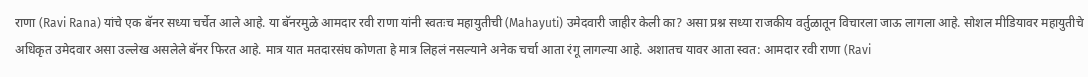राणा (Ravi Rana) यांचे एक बॅनर सध्या चर्चेत आले आहे. या बॅनरमुळे आमदार रवी राणा यांनी स्वतःच महायुतीची (Mahayuti) उमेदवारी जाहीर केली का? असा प्रश्न सध्या राजकीय वर्तुळातून विचारला जाऊ लागला आहे. सोशल मीडियावर महायुतीचे अधिकृत उमेदवार असा उल्लेख असलेले बॅनर फिरत आहे. मात्र यात मतदारसंघ कोणता हे मात्र लिहलं नसल्याने अनेक चर्चा आता रंगू लागल्या आहे. अशातच यावर आता स्वत: आमदार रवी राणा (Ravi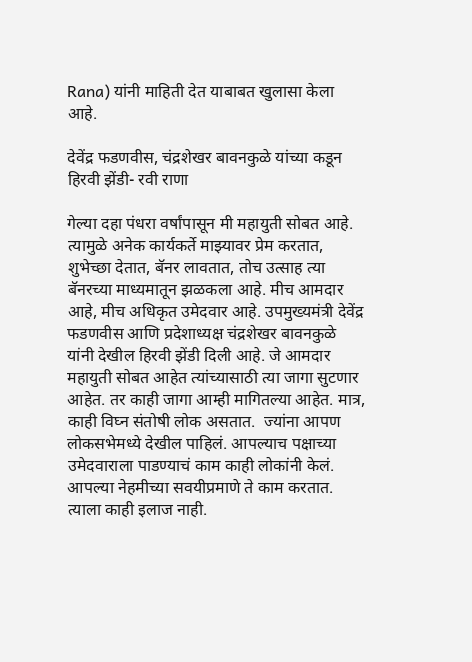Rana) यांनी माहिती देत याबाबत खुलासा केला आहे.

देवेंद्र फडणवीस, चंद्रशेखर बावनकुळे यांच्या कडून हिरवी झेंडी- रवी राणा

गेल्या दहा पंधरा वर्षांपासून मी महायुती सोबत आहे. त्यामुळे अनेक कार्यकर्ते माझ्यावर प्रेम करतात, शुभेच्छा देतात, बॅनर लावतात, तोच उत्साह त्या बॅनरच्या माध्यमातून झळकला आहे. मीच आमदार आहे, मीच अधिकृत उमेदवार आहे. उपमुख्यमंत्री देवेंद्र फडणवीस आणि प्रदेशाध्यक्ष चंद्रशेखर बावनकुळे यांनी देखील हिरवी झेंडी दिली आहे. जे आमदार महायुती सोबत आहेत त्यांच्यासाठी त्या जागा सुटणार आहेत. तर काही जागा आम्ही मागितल्या आहेत. मात्र, काही विघ्न संतोषी लोक असतात.  ज्यांना आपण लोकसभेमध्ये देखील पाहिलं. आपल्याच पक्षाच्या उमेदवाराला पाडण्याचं काम काही लोकांनी केलं. आपल्या नेहमीच्या सवयीप्रमाणे ते काम करतात. त्याला काही इलाज नाही.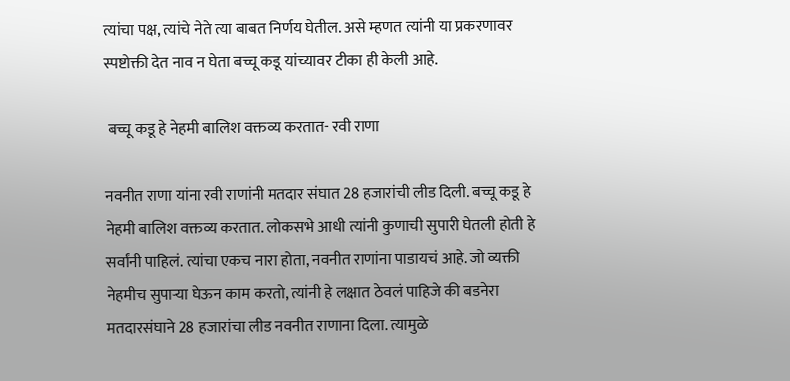त्यांचा पक्ष, त्यांचे नेते त्या बाबत निर्णय घेतील. असे म्हणत त्यांनी या प्रकरणावर स्पष्टोक्ती देत नाव न घेता बच्चू कडू यांच्यावर टीका ही केली आहे.

 बच्चू कडू हे नेहमी बालिश वक्तव्य करतात- रवी राणा

नवनीत राणा यांना रवी राणांनी मतदार संघात 28 हजारांची लीड दिली. बच्चू कडू हे नेहमी बालिश वक्तव्य करतात. लोकसभे आधी त्यांनी कुणाची सुपारी घेतली होती हे सर्वांनी पाहिलं. त्यांचा एकच नारा होता, नवनीत राणांना पाडायचं आहे. जो व्यक्ती नेहमीच सुपार्‍या घेऊन काम करतो, त्यांनी हे लक्षात ठेवलं पाहिजे की बडनेरा मतदारसंघाने 28 हजारांचा लीड नवनीत राणाना दिला. त्यामुळे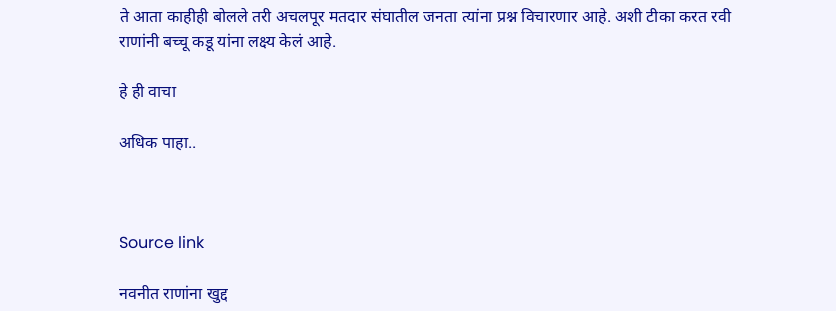ते आता काहीही बोलले तरी अचलपूर मतदार संघातील जनता त्यांना प्रश्न विचारणार आहे. अशी टीका करत रवी राणांनी बच्चू कडू यांना लक्ष्य केलं आहे.

हे ही वाचा

अधिक पाहा..



Source link

नवनीत राणांना खुद्द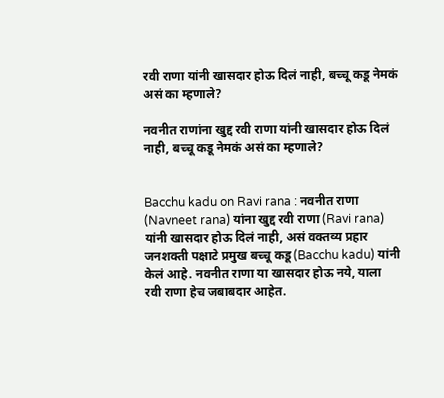रवी राणा यांनी खासदार होऊ दिलं नाही, बच्चू कडू नेमकं असं का म्हणाले?

नवनीत राणांना खुद्द रवी राणा यांनी खासदार होऊ दिलं नाही, बच्चू कडू नेमकं असं का म्हणाले?


Bacchu kadu on Ravi rana : नवनीत राणा (Navneet rana) यांना खुद्द रवी राणा (Ravi rana) यांनी खासदार होऊ दिलं नाही, असं वक्तव्य प्रहार जनशक्ती पक्षाटे प्रमुख बच्चू कडू (Bacchu kadu) यांनी केलं आहे. नवनीत राणा या खासदार होऊ नये, याला रवी राणा हेच जबाबदार आहेत.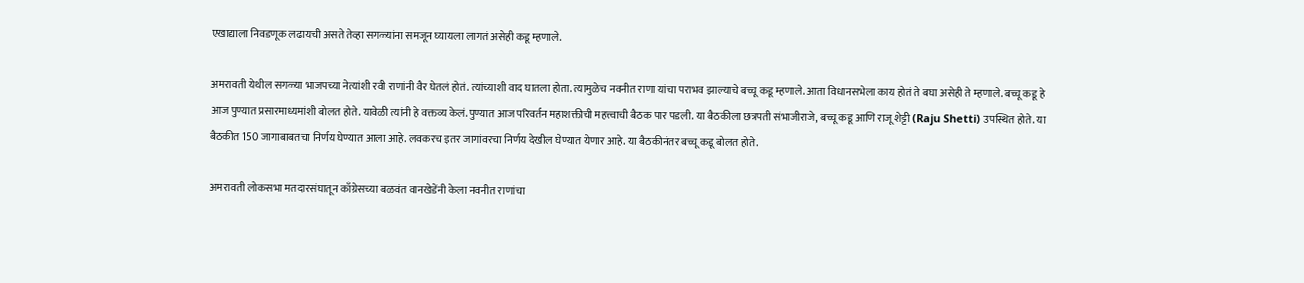एखाद्याला निवडणूक लढायची असते तेव्हा सगळ्यांना समजून घ्यायला लागतं असेही कडू म्हणाले.

अमरावती येथील सगळ्या भाजपच्या नेत्यांशी रवी राणांनी वैर घेतलं होतं. त्यांच्याशी वाद घातला होता. त्यामुळेच नवनीत राणा यांचा पराभव झाल्याचे बच्चू कडू म्हणाले. आता विधानसभेला काय होतं ते बघा असेही ते म्हणाले. बच्चू कडू हे आज पुण्यात प्रसारमाध्यमांशी बोलत होते. यावेळी त्यांनी हे वक्तव्य केलं. पुण्यात आज परिवर्तन महाशक्तीची महत्त्वाची बैठक पार पडली. या बैठकीला छत्रपती संभाजीराजे, बच्चू कडू आणि राजू शेट्टी (Raju Shetti) उपस्थित होते. या बैठकीत 150 जागाबाबतचा निर्णय घेण्यात आला आहे. लवकरच इतर जागांवरचा निर्णय देखील घेण्यात येणार आहे. या बैठकीनंतर बच्चू कडू बोलत होते.

अमरावती लोकसभा मतदारसंघातून काँग्रेसच्या बळवंत वानखेडेंनी केला नवनीत राणांचा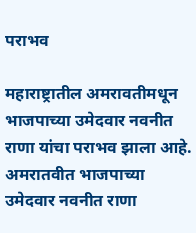पराभव

महाराष्ट्रातील अमरावतीमधून भाजपाच्या उमेदवार नवनीत राणा यांचा पराभव झाला आहे. अमरातवीत भाजपाच्या उमेदवार नवनीत राणा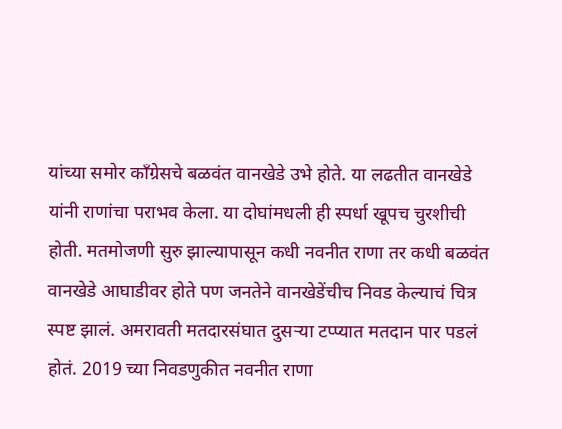यांच्या समोर काँग्रेसचे बळवंत वानखेडे उभे होते. या लढतीत वानखेडे यांनी राणांचा पराभव केला. या दोघांमधली ही स्पर्धा खूपच चुरशीची होती. मतमोजणी सुरु झाल्यापासून कधी नवनीत राणा तर कधी बळवंत वानखेडे आघाडीवर होते पण जनतेने वानखेडेंचीच निवड केल्याचं चित्र स्पष्ट झालं. अमरावती मतदारसंघात दुसऱ्या टप्प्यात मतदान पार पडलं होतं. 2019 च्या निवडणुकीत नवनीत राणा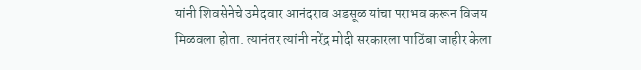यांनी शिवसेनेचे उमेदवार आनंदराव अडसूळ यांचा पराभव करून विजय मिळवला होता. त्यानंतर त्यांनी नरेंद्र मोदी सरकारला पाठिंबा जाहीर केला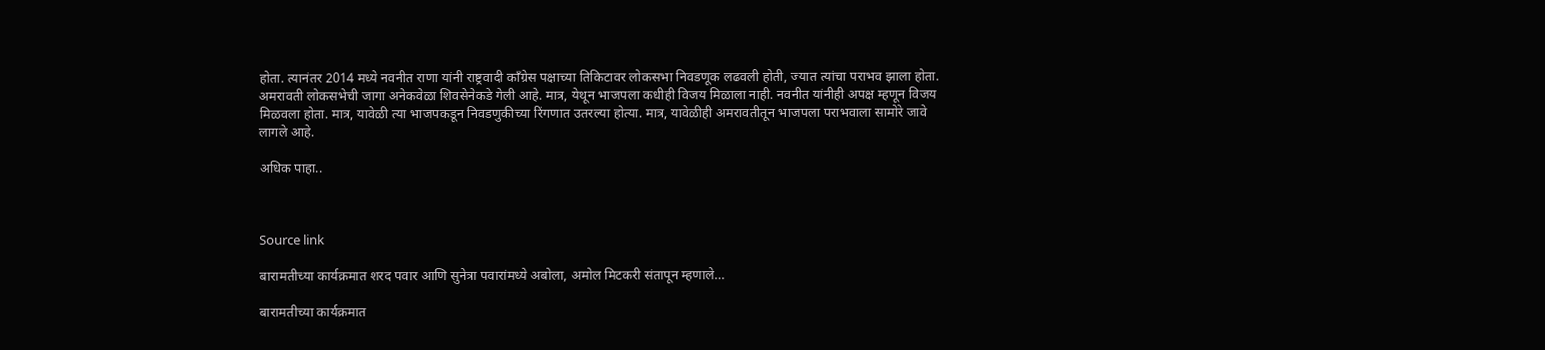होता. त्यानंतर 2014 मध्ये नवनीत राणा यांनी राष्ट्रवादी काँग्रेस पक्षाच्या तिकिटावर लोकसभा निवडणूक लढवली होती, ज्यात त्यांचा पराभव झाला होता. अमरावती लोकसभेची जागा अनेकवेळा शिवसेनेकडे गेली आहे. मात्र, येथून भाजपला कधीही विजय मिळाला नाही. नवनीत यांनीही अपक्ष म्हणून विजय मिळवला होता. मात्र, यावेळी त्या भाजपकडून निवडणुकीच्या रिंगणात उतरल्या होत्या. मात्र, यावेळीही अमरावतीतून भाजपला पराभवाला सामोरे जावे लागले आहे.

अधिक पाहा..



Source link

बारामतीच्या कार्यक्रमात शरद पवार आणि सुनेत्रा पवारांमध्ये अबोला, अमोल मिटकरी संतापून म्हणाले…

बारामतीच्या कार्यक्रमात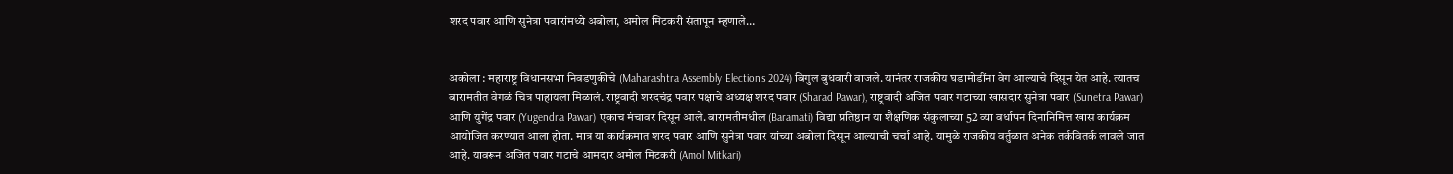शरद पवार आणि सुनेत्रा पवारांमध्ये अबोला, अमोल मिटकरी संतापून म्हणाले…


अकोला : महाराष्ट्र विधानसभा निवडणुकीचे (Maharashtra Assembly Elections 2024) बिगुल बुधवारी वाजले. यानंतर राजकीय घडामोडींना वेग आल्याचे दिसून येत आहे. त्यातच बारामतीत वेगळं चित्र पाहायला मिळालं. राष्ट्रवादी शरदचंद्र पवार पक्षाचे अध्यक्ष शरद पवार (Sharad Pawar), राष्ट्रवादी अजित पवार गटाच्या खासदार सुनेत्रा पवार (Sunetra Pawar) आणि युगेंद्र पवार (Yugendra Pawar) एकाच मंचावर दिसून आले. बारामतीमधील (Baramati) विद्या प्रतिष्ठान या शैक्षणिक संकुलाच्या 52 व्या वर्धापन दिनानिमित्त खास कार्यक्रम आयोजित करण्यात आला होता. मात्र या कार्यक्रमात शरद पवार आणि सुनेत्रा पवार यांच्या अबोला दिसून आल्याची चर्चा आहे. यामुळे राजकीय वर्तुळात अनेक तर्कवितर्क लावले जात आहे. यावरून अजित पवार गटाचे आमदार अमोल मिटकरी (Amol Mitkari)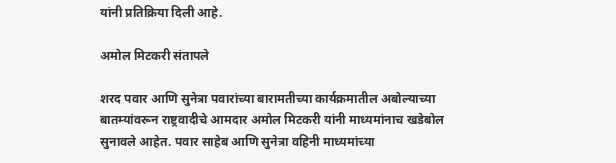यांनी प्रतिक्रिया दिली आहे.

अमोल मिटकरी संतापले

शरद पवार आणि सुनेत्रा पवारांच्या बारामतीच्या कार्यक्रमातील अबोल्याच्या बातम्यांवरून राष्ट्रवादीचे आमदार अमोल मिटकरी यांनी माध्यमांनाच खडेबोल सुनावले आहेत. पवार साहेब आणि सुनेत्रा वहिनी माध्यमांच्या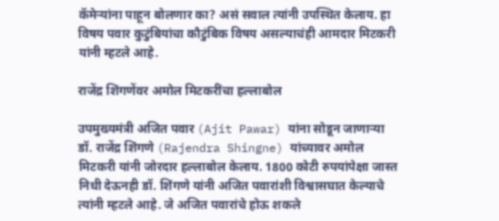कॅमेऱ्यांना पाहून बोलणार का? असं सवाल त्यांनी उपस्थित केलाय. हा विषय पवार कुटुंबियांचा कौटुंबिक विषय असल्याचंही आमदार मिटकरी यांनी म्हटले आहे.

राजेंद्र शिंगणेंवर अमोल मिटकरींचा हल्लाबोल

उपमुख्यमंत्री अजित पवार (Ajit Pawar) यांना सोडून जाणाऱ्या डॉ. राजेंद्र शिंगणे (Rajendra Shingne) यांच्यावर अमोल मिटकरी यांनी जोरदार हल्लाबोल केलाय. 1800 कोटी रुपयांपेक्षा जास्त निधी देऊनही डॉ. शिंगणे यांनी अजित पवारांशी विश्वासघात केल्याचे त्यांनी म्हटले आहे. जे अजित पवारांचे होऊ शकले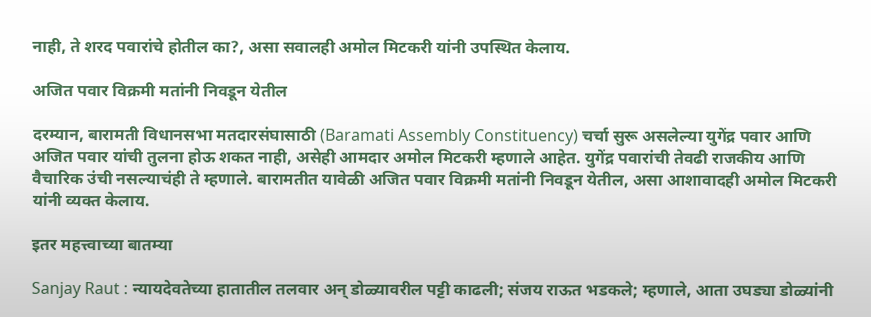नाही, ते शरद पवारांचे होतील का?, असा सवालही अमोल मिटकरी यांनी उपस्थित केलाय.

अजित पवार विक्रमी मतांनी निवडून येतील

दरम्यान, बारामती विधानसभा मतदारसंघासाठी (Baramati Assembly Constituency) चर्चा सुरू असलेल्या युगेंद्र पवार आणि अजित पवार यांची तुलना होऊ शकत नाही, असेही आमदार अमोल मिटकरी म्हणाले आहेत. युगेंद्र पवारांची तेवढी राजकीय आणि वैचारिक उंची नसल्याचंही ते म्हणाले. बारामतीत यावेळी अजित पवार विक्रमी मतांनी निवडून येतील, असा आशावादही अमोल मिटकरी यांनी व्यक्त केलाय.

इतर महत्त्वाच्या बातम्या

Sanjay Raut : न्यायदेवतेच्या हातातील तलवार अन् डोळ्यावरील पट्टी काढली; संजय राऊत भडकले; म्हणाले, आता उघड्या डोळ्यांनी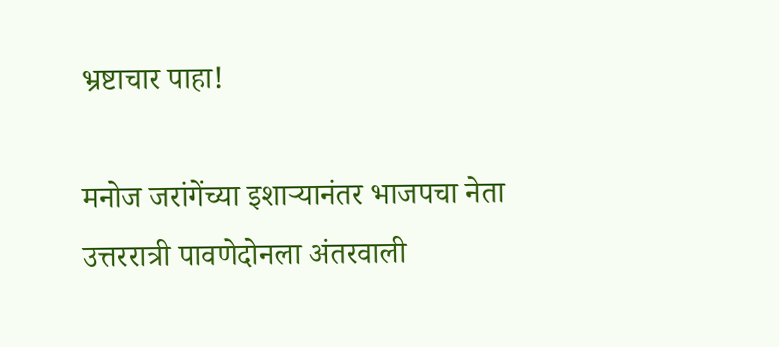भ्रष्टाचार पाहा!

मनोज जरांगेंच्या इशाऱ्यानंतर भाजपचा नेता उत्तररात्री पावणेदोनला अंतरवाली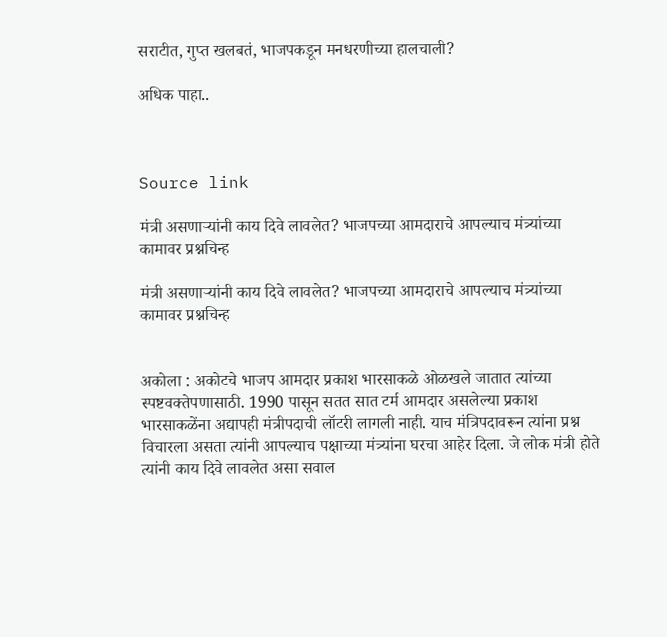सराटीत, गुप्त खलबतं, भाजपकडून मनधरणीच्या हालचाली?

अधिक पाहा..



Source link

मंत्री असणाऱ्यांनी काय दिवे लावलेत? भाजपच्या आमदाराचे आपल्याच मंत्र्यांच्या कामावर प्रश्नचिन्ह

मंत्री असणाऱ्यांनी काय दिवे लावलेत? भाजपच्या आमदाराचे आपल्याच मंत्र्यांच्या कामावर प्रश्नचिन्ह


अकोला : अकोटचे भाजप आमदार प्रकाश भारसाकळे ओळखले जातात त्यांच्या स्पष्टवक्तेपणासाठी. 1990 पासून सतत सात टर्म आमदार असलेल्या प्रकाश भारसाकळेंना अद्यापही मंत्रीपदाची लॉटरी लागली नाही. याच मंत्रिपदावरून त्यांना प्रश्न विचारला असता त्यांनी आपल्याच पक्षाच्या मंत्र्यांना घरचा आहेर दिला. जे लोक मंत्री होते त्यांनी काय दिवे लावलेत असा सवाल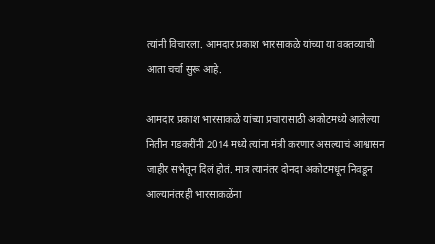त्यांनी विचारला. आमदार प्रकाश भारसाकळे यांच्या या वक्तव्याची आता चर्चा सुरू आहे.

आमदार प्रकाश भारसाकळे यांच्या प्रचारासाठी अकोटमध्ये आलेल्या नितीन गडकरींनी 2014 मध्ये त्यांना मंत्री करणार असल्याचं आश्वासन जाहीर सभेतून दिलं होतं. मात्र त्यानंतर दोनदा अकोटमधून निवडून आल्यानंतरही भारसाकळेंना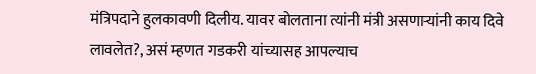मंत्रिपदाने हुलकावणी दिलीय. यावर बोलताना त्यांनी मंत्री असणाऱ्यांनी काय दिवे लावलेत?, असं म्हणत गडकरी यांच्यासह आपल्याच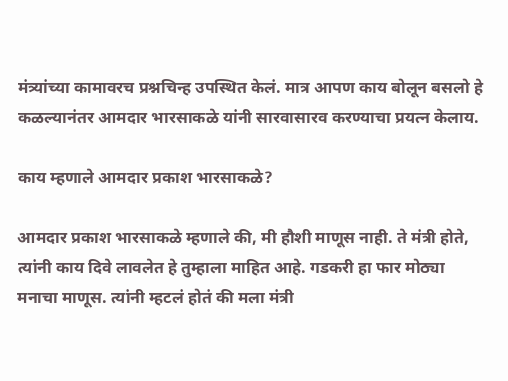मंत्र्यांच्या कामावरच प्रश्नचिन्ह उपस्थित केलं. मात्र आपण काय बोलून बसलो हे कळल्यानंतर आमदार भारसाकळे यांनी सारवासारव करण्याचा प्रयत्न केलाय.

काय म्हणाले आमदार प्रकाश भारसाकळे?

आमदार प्रकाश भारसाकळे म्हणाले की, मी हौशी माणूस नाही. ते मंत्री होते, त्यांनी काय दिवे लावलेत हे तुम्हाला माहित आहे. गडकरी हा फार मोठ्या मनाचा माणूस. त्यांनी म्हटलं होतं की मला मंत्री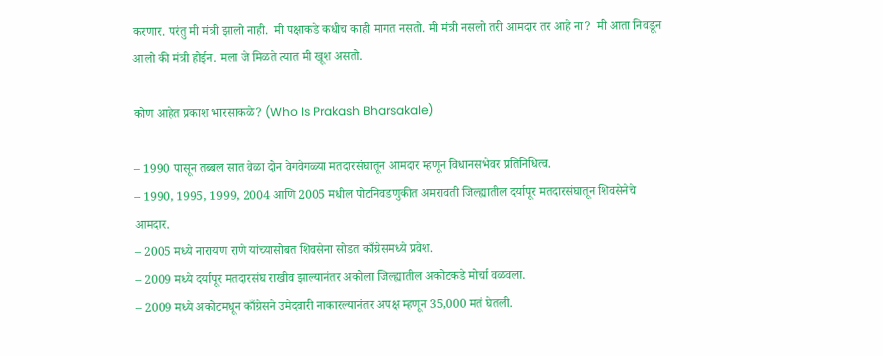करणार. परंतु मी मंत्री झालो नाही.  मी पक्षाकडे कधीच काही मागत नसतो. मी मंत्री नसलो तरी आमदार तर आहे ना?  मी आता निवडून आलो की मंत्री‌ होईन. मला जे मिळते त्यात मी खूश असतो.

कोण आहेत प्रकाश भारसाकळे? (Who Is Prakash Bharsakale)

– 1990 पासून तब्बल सात वेळा दोन वेगवेगळ्या मतदारसंघातून आमदार म्हणून विधानसभेवर प्रतिनिधित्व.
– 1990, 1995, 1999, 2004 आणि 2005 मधील पोटनिवडणुकीत अमरावती जिल्ह्यातील दर्यापूर मतदारसंघातून शिवसेनेचे आमदार.
– 2005 मध्ये नारायण राणे यांच्यासोबत शिवसेना सोडत काँग्रेसमध्ये प्रवेश.
– 2009 मध्ये दर्यापूर मतदारसंघ राखीव झाल्यानंतर अकोला जिल्ह्यातील अकोटकडे मोर्चा वळवला.
– 2009 मध्ये अकोटमधून काँग्रेसने उमेदवारी नाकारल्यानंतर अपक्ष म्हणून 35,000 मतं घेतली.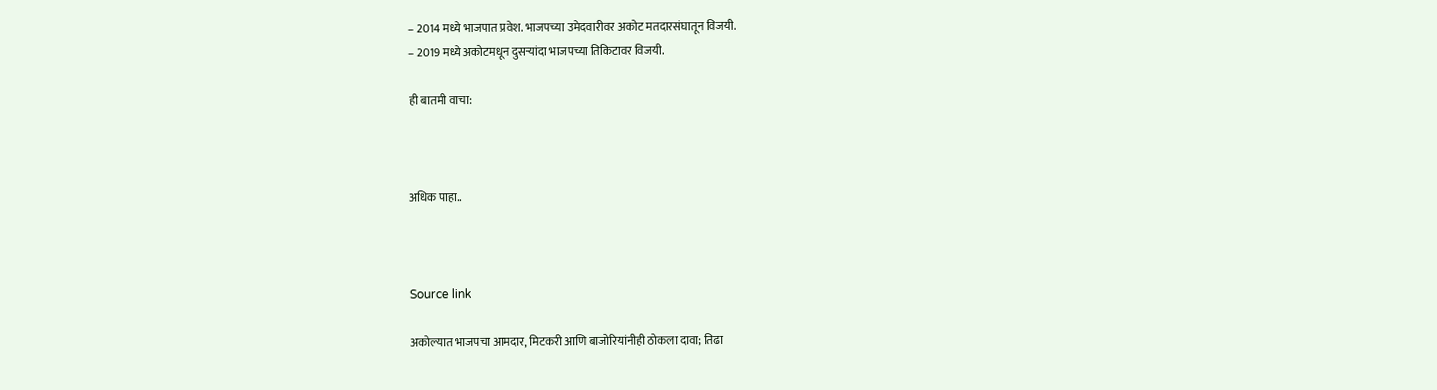– 2014 मध्ये भाजपात प्रवेश. भाजपच्या उमेदवारीवर अकोट मतदारसंघातून विजयी.
– 2019 मध्ये अकोटमधून दुसऱ्यांदा भाजपच्या तिकिटावर विजयी.

ही बातमी वाचा:



अधिक पाहा..



Source link

अकोल्यात भाजपचा आमदार, मिटकरी आणि बाजोरियांनीही ठोकला दावा; तिढा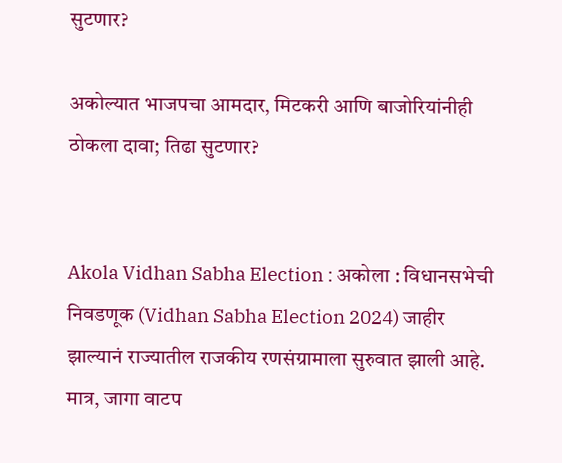सुटणार?

अकोल्यात भाजपचा आमदार, मिटकरी आणि बाजोरियांनीही ठोकला दावा; तिढा सुटणार?


Akola Vidhan Sabha Election : अकोला : विधानसभेची निवडणूक (Vidhan Sabha Election 2024) जाहीर झाल्यानं राज्यातील राजकीय रणसंग्रामाला सुरुवात झाली आहे. मात्र, जागा वाटप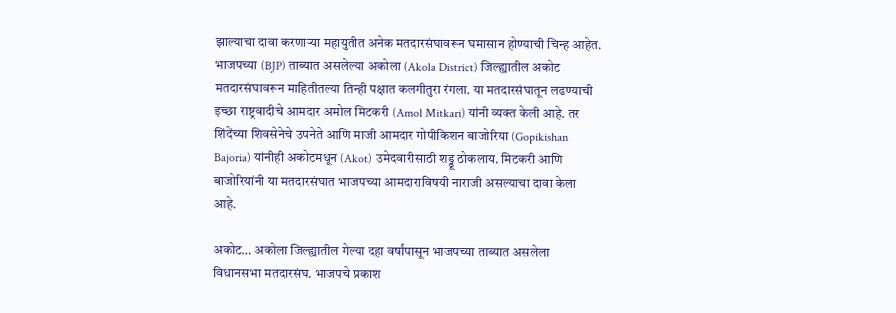झाल्याचा दावा करणाऱ्या महायुतीत अनेक मतदारसंघावरून घमासान होण्याची चिन्ह आहेत. भाजपच्या (BJP) ताब्यात असलेल्या अकोला (Akola District) जिल्ह्यातील अकोट मतदारसंघावरून माहितीतल्या तिन्ही पक्षात कलगीतुरा रंगला. या मतदारसंघातून लढण्याची इच्छा राष्ट्रवादीचे आमदार अमोल मिटकरी (Amol Mitkari) यांनी व्यक्त केली आहे. तर शिंदेंच्या शिवसेनेचे उपनेते आणि माजी आमदार गोपीकिशन बाजोरिया (Gopikishan Bajoria) यांनीही अकोटमधून (Akot) उमेदवारीसाठी शड्डू ठोकलाय. मिटकरी आणि बाजोरियांनी या मतदारसंघात भाजपच्या आमदाराविषयी नाराजी असल्याचा दावा केला आहे.

अकोट… अकोला जिल्ह्यातील गेल्या दहा वर्षांपासून भाजपच्या ताब्यात असलेला विधानसभा मतदारसंघ. भाजपचे प्रकाश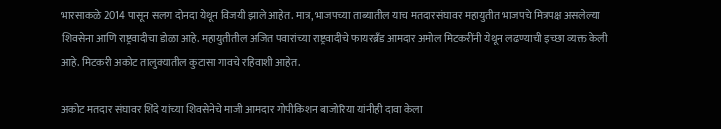भारसाकळे 2014 पासून सलग दोनदा येथून विजयी झाले आहेत. मात्र, भाजपच्या ताब्यातील याच मतदारसंघावर महायुतीत भाजपचे मित्रपक्ष असलेल्या शिवसेना आणि राष्ट्रवादीचा डोळा आहे. महायुतीतील अजित पवारांच्या राष्ट्रवादीचे फायरब्रँड आमदार अमोल मिटकरींनी येथून लढण्याची इच्छा व्यक्त केली आहे. मिटकरी अकोट तालुक्यातील कुटासा गावचे रहिवाशी आहेत.

अकोट मतदार संघावर शिंदे यांच्या शिवसेनेचे माजी आमदार गोपीकिशन बाजोरिया यांनीही दावा केला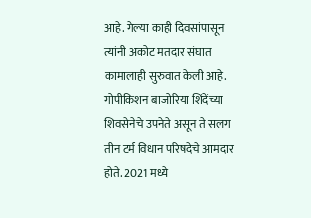आहे. गेल्या काही दिवसांपासून त्यांनी अकोट मतदार संघात कामालाही सुरुवात केली आहे. गोपीकिशन बाजोरिया शिंदेंच्या शिवसेनेचे उपनेते असून ते सलग तीन टर्म विधान परिषदेचे आमदार होते. 2021 मध्ये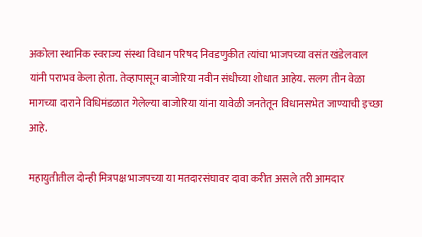अकोला स्थानिक स्वराज्य संस्था विधान परिषद निवडणुकीत त्यांचा भाजपच्या वसंत खंडेलवाल यांनी पराभव केला होता. तेव्हापासून बाजोरिया नवीन संधीच्या शोधात आहेय. सलग तीन वेळा मागच्या दाराने विधिमंडळात गेलेल्या बाजोरिया यांना यावेळी जनतेतून विधानसभेत जाण्याची इच्छा आहे.

महायुतीतील दोन्ही मित्रपक्ष भाजपच्या या मतदारसंघावर दावा करीत असले तरी आमदार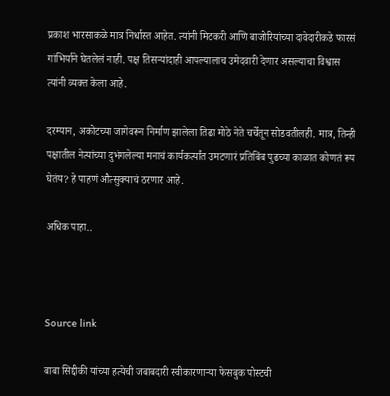प्रकाश भारसाकळे मात्र निर्धास्त आहेत. त्यांनी मिटकरी आणि बाजोरियांच्या दावेदारीकडे फारसं गांभिर्याने घेतलेलं नाही. पक्ष तिसऱ्यांदाही आपल्यालाच उमेदवारी देणार असल्याचा विश्वास त्यांनी व्यक्त केला आहे.

दरम्यान, अकोटच्या जागेवरून निर्माण झालेला तिढा मोठे नेते चर्चेतून सोडवतीलही. मात्र, तिन्ही पक्षातील नेत्यांच्या दुभंगलेल्या मनाचं कार्यकर्त्यांत उमटणारं प्रतिबिंब पुढच्या काळात कोणतं रूप घेतंय? हे पाहणं औत्सुक्याचं ठरणार आहे.

अधिक पाहा..



Source link

बाबा सिद्दीकी यांच्या हत्येची जबाबदारी स्वीकारणाऱ्या फेसबुक पोस्टची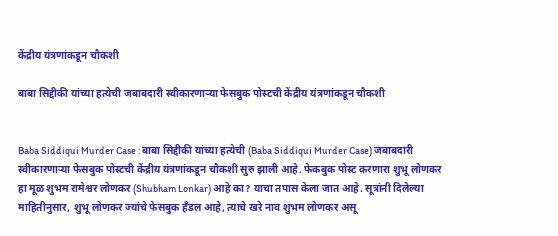केंद्रीय यंत्रणांकडून चौकशी

बाबा सिद्दीकी यांच्या हत्येची जबाबदारी स्वीकारणाऱ्या फेसबुक पोस्टची केंद्रीय यंत्रणांकडून चौकशी


Baba Siddiqui Murder Case : बाबा सिद्दीकी यांच्या हत्येची (Baba Siddiqui Murder Case) जबाबदारी स्वीकारणाऱ्या फेसबुक पोस्टची केंद्रीय यंत्रणांकडून चौकशी सुरु झाली आहे. फेकबुक पोस्ट करणारा शुभू लोणकर हा मूळ शुभम रामेश्वर लोणकर (Shubham Lonkar) आहे का? याचा तपास केला जात आहे. सूत्रांनी दिलेल्या माहितीनुसार, शुभू लोणकर ज्यांचे फेसबुक हँडल आहे, त्याचे खरे नाव शुभम लोणकर असू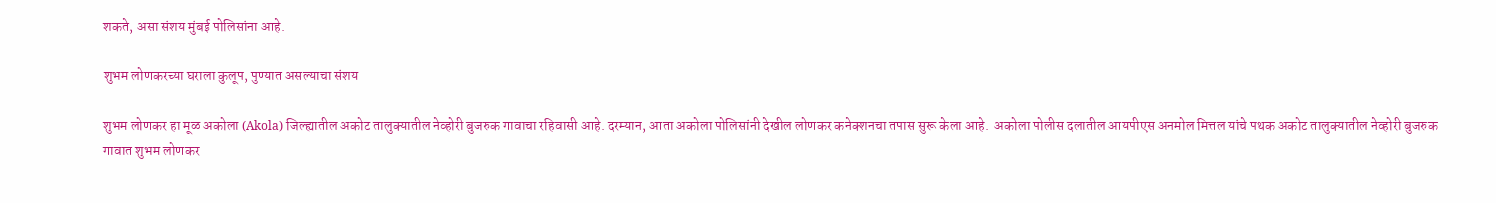शकते, असा संशय मुंबई पोलिसांना आहे.

शुभम लोणकरच्या घराला कुलूप, पुण्यात असल्याचा संशय

शुभम लोणकर हा मूळ अकोला (Akola) जिल्ह्यातील अकोट तालुक्यातील नेव्होरी बुजरुक गावाचा रहिवासी आहे. दरम्यान, आता अकोला पोलिसांनी देखील लोणकर कनेक्शनचा तपास सुरू केला आहे.  अकोला पोलीस दलातील आयपीएस अनमोल मित्तल यांचे पथक अकोट तालुक्यातील नेव्होरी बुजरुक गावात शुभम लोणकर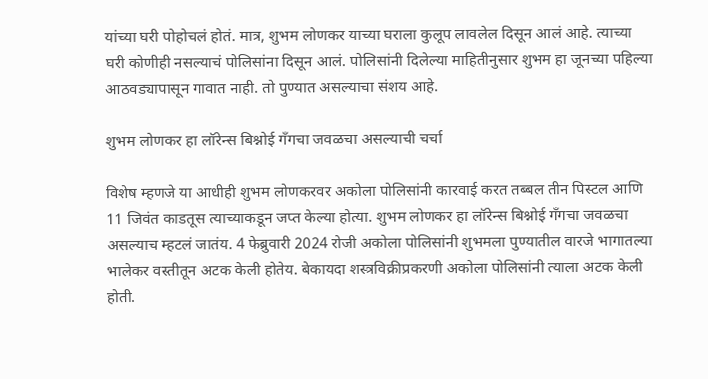यांच्या घरी पोहोचलं होतं. मात्र, शुभम लोणकर याच्या घराला कुलूप लावलेल दिसून आलं आहे. त्याच्या घरी कोणीही नसल्याचं पोलिसांना दिसून आलं. पोलिसांनी दिलेल्या माहितीनुसार शुभम हा जूनच्या पहिल्या आठवड्यापासून गावात नाही. तो पुण्यात असल्याचा संशय आहे.

शुभम लोणकर हा लॉरेन्स बिश्नोई गँगचा जवळचा असल्याची चर्चा

विशेष म्हणजे या आधीही शुभम लोणकरवर अकोला पोलिसांनी कारवाई करत तब्बल तीन पिस्टल आणि 11 जिवंत काडतूस त्याच्याकडून जप्त केल्या होत्या. शुभम लोणकर हा लॉरेन्स बिश्नोई गँगचा जवळचा असल्याच म्हटलं जातंय. 4 फेब्रुवारी 2024 रोजी अकोला पोलिसांनी शुभमला पुण्यातील वारजे भागातल्या भालेकर वस्तीतून अटक केली होतेय. बेकायदा शस्त्रविक्रीप्रकरणी अकोला पोलिसांनी त्याला अटक केली होती.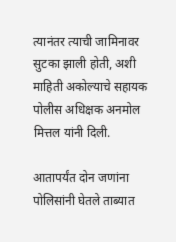त्यानंतर त्याची जामिनावर सुटका झाली होती, अशी माहिती अकोल्याचे सहायक पोलीस अधिक्षक अनमोल मित्तल यांनी दिली.

आतापर्यंत दोन जणांना पोलिसांनी घेतले ताब्यात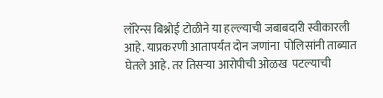लॉरेन्स बिश्नोई टोळीने या हल्ल्याची जबाबदारी स्वीकारली आहे. याप्रकरणी आतापर्यंत दोन जणांना  पोलिसांनी ताब्यात घेतले आहे. तर तिसऱ्या आरोपीची ओळख  पटल्याची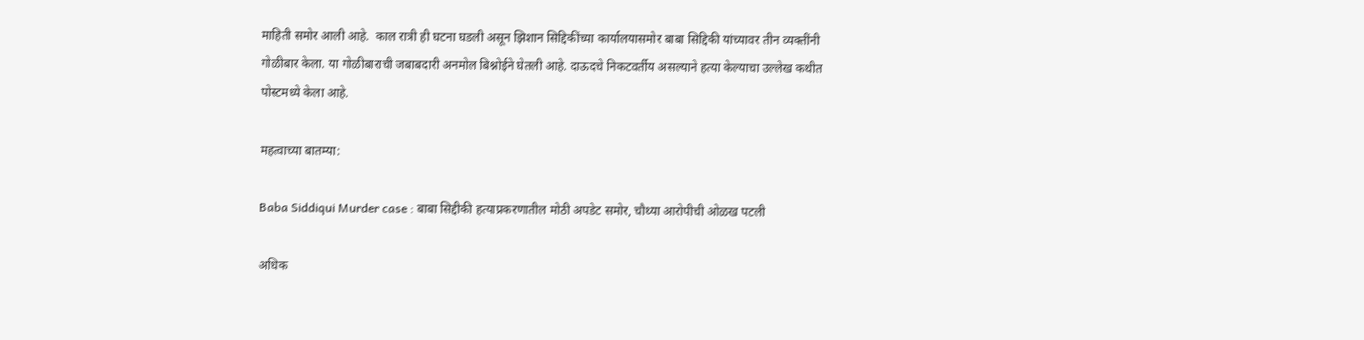माहिती समोर आली आहे.  काल रात्री ही घटना घडली असून झिशान सिद्दिकींच्या कार्यालयासमोर बाबा सिद्दिकी यांच्यावर तीन व्यक्तींनी गोळीबार केला. या गोळीबाराची जबाबदारी अनमोल बिश्नोईने घेतली आहे. दाऊदचे निकटवर्तीय असल्याने हत्या केल्याचा उल्लेख कथीत  पोस्टमध्ये केला आहे.

महत्वाच्या बातम्या:

Baba Siddiqui Murder case : बाबा सिद्दीकी हत्याप्रकरणातील मोठी अपडेट समोर, चौथ्या आरोपीची ओळख पटली

अधिक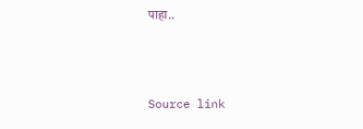पाहा..



Source link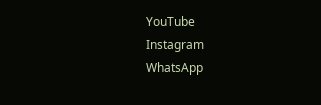YouTube
Instagram
WhatsApp